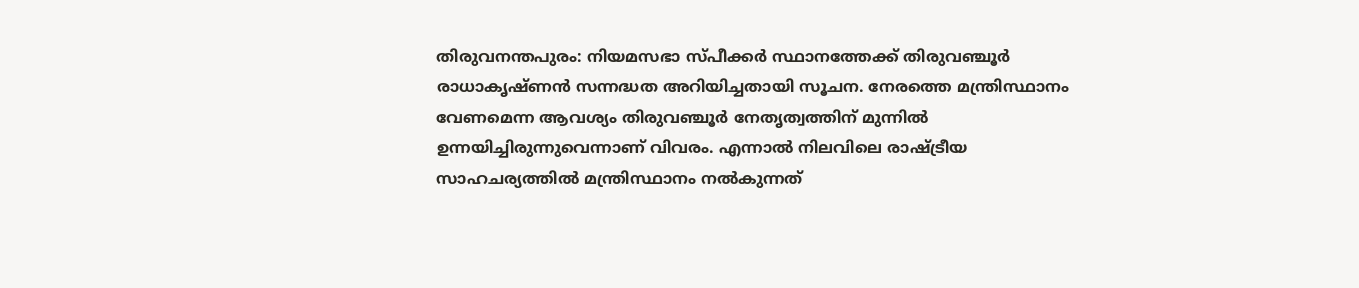തിരുവനന്തപുരം: നിയമസഭാ സ്പീക്കർ സ്ഥാനത്തേക്ക് തിരുവഞ്ചൂർ രാധാകൃഷ്ണൻ സന്നദ്ധത അറിയിച്ചതായി സൂചന. നേരത്തെ മന്ത്രിസ്ഥാനം വേണമെന്ന ആവശ്യം തിരുവഞ്ചൂർ നേതൃത്വത്തിന് മുന്നിൽ ഉന്നയിച്ചിരുന്നുവെന്നാണ് വിവരം. എന്നാൽ നിലവിലെ രാഷ്ട്രീയ സാഹചര്യത്തിൽ മന്ത്രിസ്ഥാനം നൽകുന്നത്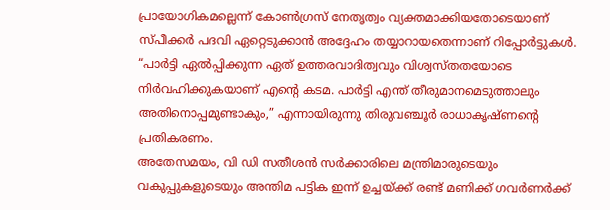പ്രായോഗികമല്ലെന്ന് കോൺഗ്രസ് നേതൃത്വം വ്യക്തമാക്കിയതോടെയാണ് സ്പീക്കർ പദവി ഏറ്റെടുക്കാൻ അദ്ദേഹം തയ്യാറായതെന്നാണ് റിപ്പോർട്ടുകൾ.
“പാർട്ടി ഏൽപ്പിക്കുന്ന ഏത് ഉത്തരവാദിത്വവും വിശ്വസ്തതയോടെ നിർവഹിക്കുകയാണ് എന്റെ കടമ. പാർട്ടി എന്ത് തീരുമാനമെടുത്താലും അതിനൊപ്പമുണ്ടാകും,” എന്നായിരുന്നു തിരുവഞ്ചൂർ രാധാകൃഷ്ണന്റെ പ്രതികരണം.
അതേസമയം, വി ഡി സതീശൻ സർക്കാരിലെ മന്ത്രിമാരുടെയും വകുപ്പുകളുടെയും അന്തിമ പട്ടിക ഇന്ന് ഉച്ചയ്ക്ക് രണ്ട് മണിക്ക് ഗവർണർക്ക്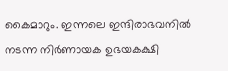കൈമാറും. ഇന്നലെ ഇന്ദിരാഭവനിൽ നടന്ന നിർണായക ഉഭയകക്ഷി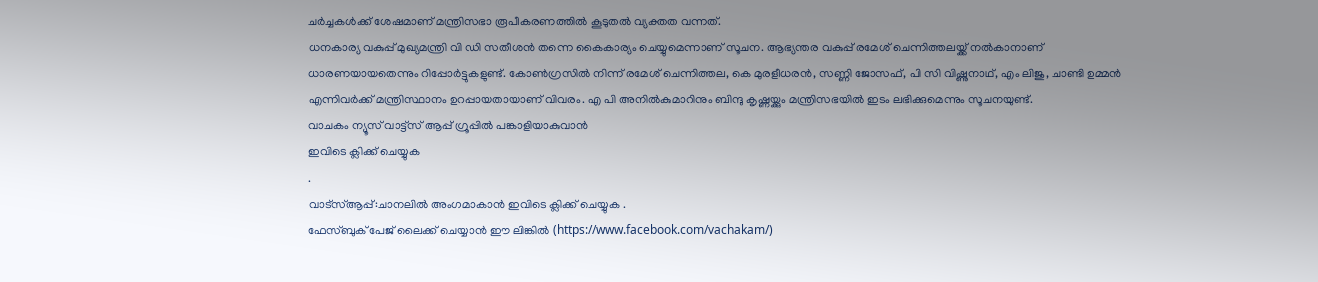ചർച്ചകൾക്ക് ശേഷമാണ് മന്ത്രിസഭാ രൂപീകരണത്തിൽ കൂടുതൽ വ്യക്തത വന്നത്.
ധനകാര്യ വകുപ്പ് മുഖ്യമന്ത്രി വി ഡി സതീശൻ തന്നെ കൈകാര്യം ചെയ്യുമെന്നാണ് സൂചന. ആഭ്യന്തര വകുപ്പ് രമേശ് ചെന്നിത്തലയ്ക്ക് നൽകാനാണ് ധാരണയായതെന്നും റിപ്പോർട്ടുകളുണ്ട്. കോൺഗ്രസിൽ നിന്ന് രമേശ് ചെന്നിത്തല, കെ മുരളീധരൻ, സണ്ണി ജോസഫ്, പി സി വിഷ്ണുനാഥ്, എം ലിജു, ചാണ്ടി ഉമ്മൻ എന്നിവർക്ക് മന്ത്രിസ്ഥാനം ഉറപ്പായതായാണ് വിവരം. എ പി അനിൽകുമാറിനും ബിന്ദു കൃഷ്ണയ്ക്കും മന്ത്രിസഭയിൽ ഇടം ലഭിക്കുമെന്നും സൂചനയുണ്ട്.
വാചകം ന്യൂസ് വാട്ട്സ് ആപ്പ് ഗ്രൂപ്പിൽ പങ്കാളിയാകുവാൻ
ഇവിടെ ക്ലിക്ക് ചെയ്യുക
.
വാട്സ്ആപ്പ്:ചാനലിൽ അംഗമാകാൻ ഇവിടെ ക്ലിക്ക് ചെയ്യുക .
ഫേസ്ബുക് പേജ് ലൈക്ക് ചെയ്യാൻ ഈ ലിങ്കിൽ (https://www.facebook.com/vachakam/)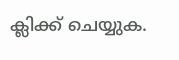ക്ലിക്ക് ചെയ്യുക.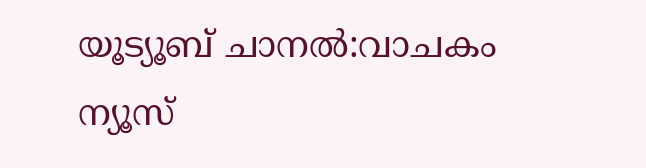യൂട്യൂബ് ചാനൽ:വാചകം ന്യൂസ്